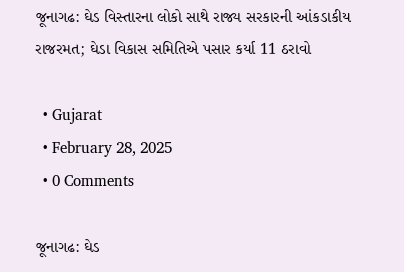જૂનાગઢ: ઘેડ વિસ્તારના લોકો સાથે રાજ્ય સરકારની આંકડાકીય રાજરમત; ઘેડા વિકાસ સમિતિએ પસાર કર્યા 11 ઠરાવો

  • Gujarat
  • February 28, 2025
  • 0 Comments

જૂનાગઢ: ઘેડ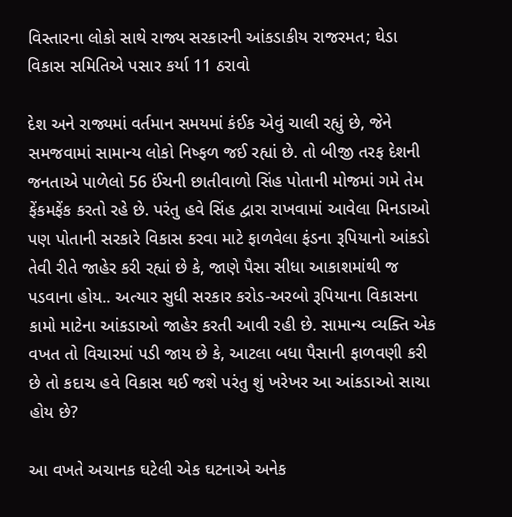વિસ્તારના લોકો સાથે રાજ્ય સરકારની આંકડાકીય રાજરમત; ઘેડા વિકાસ સમિતિએ પસાર કર્યા 11 ઠરાવો

દેશ અને રાજ્યમાં વર્તમાન સમયમાં કંઈક એવું ચાલી રહ્યું છે, જેને સમજવામાં સામાન્ય લોકો નિષ્ફળ જઈ રહ્યાં છે. તો બીજી તરફ દેશની જનતાએ પાળેલો 56 ઈંચની છાતીવાળો સિંહ પોતાની મોજમાં ગમે તેમ ફેંકમફેંક કરતો રહે છે. પરંતુ હવે સિંહ દ્વારા રાખવામાં આવેલા મિનડાઓ પણ પોતાની સરકારે વિકાસ કરવા માટે ફાળવેલા ફંડના રૂપિયાનો આંકડો તેવી રીતે જાહેર કરી રહ્યાં છે કે, જાણે પૈસા સીધા આકાશમાંથી જ પડવાના હોય.. અત્યાર સુધી સરકાર કરોડ-અરબો રૂપિયાના વિકાસના કામો માટેના આંકડાઓ જાહેર કરતી આવી રહી છે. સામાન્ય વ્યક્તિ એક વખત તો વિચારમાં પડી જાય છે કે, આટલા બધા પૈસાની ફાળવણી કરી છે તો કદાચ હવે વિકાસ થઈ જશે પરંતુ શું ખરેખર આ આંકડાઓ સાચા હોય છે?

આ વખતે અચાનક ઘટેલી એક ઘટનાએ અનેક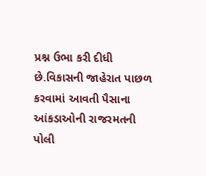પ્રશ્ન ઉભા કરી દીધી છે.વિકાસની જાહેરાત પાછળ કરવામાં આવતી પૈસાના આંકડાઓની રાજરમતની પોલી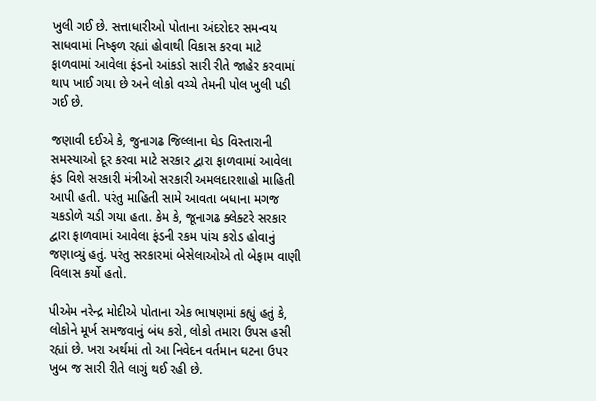ખુલી ગઈ છે. સત્તાધારીઓ પોતાના અંદરોદર સમન્વય સાધવામાં નિષ્ફળ રહ્યાં હોવાથી વિકાસ કરવા માટે ફાળવામાં આવેલા ફંડનો આંકડો સારી રીતે જાહેર કરવામાં થાપ ખાઈ ગયા છે અને લોકો વચ્ચે તેમની પોલ ખુલી પડી ગઈ છે.

જણાવી દઈએ કે, જુનાગઢ જિલ્લાના ઘેડ વિસ્તારાની સમસ્યાઓ દૂર કરવા માટે સરકાર દ્વારા ફાળવામાં આવેલા ફંડ વિશે સરકારી મંત્રીઓ સરકારી અમલદારશાહો માહિતી આપી હતી. પરંતુ માહિતી સામે આવતા બધાના મગજ ચકડોળે ચડી ગયા હતા. કેમ કે, જૂનાગઢ ક્લેક્ટરે સરકાર દ્વારા ફાળવામાં આવેલા ફંડની રકમ પાંચ કરોડ હોવાનું જણાવ્યું હતું. પરંતુ સરકારમાં બેસેલાઓએ તો બેફામ વાણી વિલાસ કર્યો હતો.

પીએમ નરેન્દ્ર મોદીએ પોતાના એક ભાષણમાં કહ્યું હતું કે, લોકોને મૂર્ખ સમજવાનું બંધ કરો, લોકો તમારા ઉપસ હસી રહ્યાં છે. ખરા અર્થમાં તો આ નિવેદન વર્તમાન ઘટના ઉપર ખુબ જ સારી રીતે લાગું થઈ રહી છે.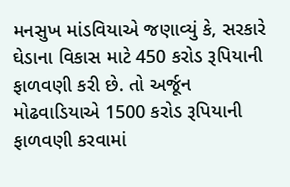મનસુખ માંડવિયાએ જણાવ્યું કે, સરકારે ઘેડાના વિકાસ માટે 450 કરોડ રૂપિયાની ફાળવણી કરી છે. તો અર્જૂન મોઢવાડિયાએ 1500 કરોડ રૂપિયાની ફાળવણી કરવામાં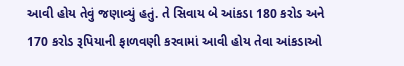આવી હોય તેવું જણાવ્યું હતું. તે સિવાય બે આંકડા 180 કરોડ અને 170 કરોડ રૂપિયાની ફાળવણી કરવામાં આવી હોય તેવા આંકડાઓ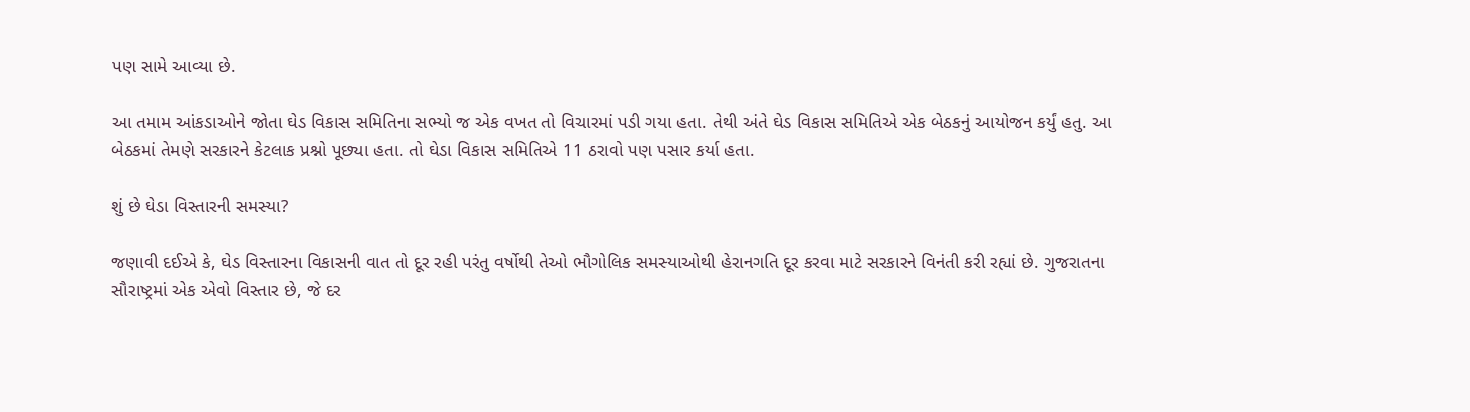પણ સામે આવ્યા છે.

આ તમામ આંકડાઓને જોતા ઘેડ વિકાસ સમિતિના સભ્યો જ એક વખત તો વિચારમાં પડી ગયા હતા. તેથી અંતે ઘેડ વિકાસ સમિતિએ એક બેઠકનું આયોજન કર્યું હતુ. આ બેઠકમાં તેમણે સરકારને કેટલાક પ્રશ્નો પૂછ્યા હતા. તો ઘેડા વિકાસ સમિતિએ 11 ઠરાવો પણ પસાર કર્યા હતા.

શું છે ઘેડા વિસ્તારની સમસ્યા?

જણાવી દઈએ કે, ઘેડ વિસ્તારના વિકાસની વાત તો દૂર રહી પરંતુ વર્ષોથી તેઓ ભૌગોલિક સમસ્યાઓથી હેરાનગતિ દૂર કરવા માટે સરકારને વિનંતી કરી રહ્યાં છે. ગુજરાતના સૌરાષ્ટ્રમાં એક એવો વિસ્તાર છે, જે દર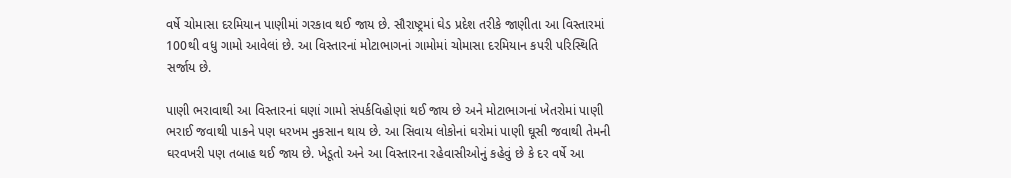વર્ષે ચોમાસા દરમિયાન પાણીમાં ગરકાવ થઈ જાય છે. સૌરાષ્ટ્રમાં ઘેડ પ્રદેશ તરીકે જાણીતા આ વિસ્તારમાં 100થી વધુ ગામો આવેલાં છે. આ વિસ્તારનાં મોટાભાગનાં ગામોમાં ચોમાસા દરમિયાન કપરી પરિસ્થિતિ સર્જાય છે.

પાણી ભરાવાથી આ વિસ્તારનાં ઘણાં ગામો સંપર્કવિહોણાં થઈ જાય છે અને મોટાભાગનાં ખેતરોમાં પાણી ભરાઈ જવાથી પાકને પણ ધરખમ નુકસાન થાય છે. આ સિવાય લોકોનાં ઘરોમાં પાણી ઘૂસી જવાથી તેમની ઘરવખરી પણ તબાહ થઈ જાય છે. ખેડૂતો અને આ વિસ્તારના રહેવાસીઓનું કહેવું છે કે દર વર્ષે આ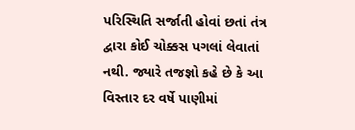પરિસ્થિતિ સર્જાતી હોવાં છતાં તંત્ર દ્વારા કોઈ ચોક્કસ પગલાં લેવાતાં નથી. જ્યારે તજજ્ઞો કહે છે કે આ વિસ્તાર દર વર્ષે પાણીમાં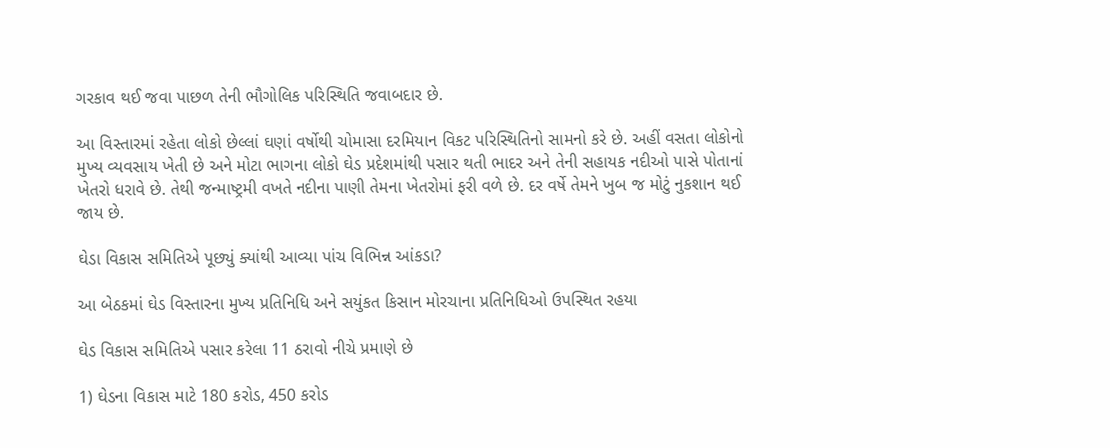ગરકાવ થઈ જવા પાછળ તેની ભૌગોલિક પરિસ્થિતિ જવાબદાર છે.

આ વિસ્તારમાં રહેતા લોકો છેલ્લાં ઘણાં વર્ષોથી ચોમાસા દરમિયાન વિકટ પરિસ્થિતિનો સામનો કરે છે. અહીં વસતા લોકોનો મુખ્ય વ્યવસાય ખેતી છે અને મોટા ભાગના લોકો ઘેડ પ્રદેશમાંથી પસાર થતી ભાદર અને તેની સહાયક નદીઓ પાસે પોતાનાં ખેતરો ધરાવે છે. તેથી જન્માષ્ટ્રમી વખતે નદીના પાણી તેમના ખેતરોમાં ફરી વળે છે. દર વર્ષે તેમને ખુબ જ મોટું નુકશાન થઈ જાય છે.

ઘેડા વિકાસ સમિતિએ પૂછ્યું ક્યાંથી આવ્યા પાંચ વિભિન્ન આંકડા?

આ બેઠકમાં ઘેડ વિસ્તારના મુખ્ય પ્રતિનિધિ અને સયુંકત કિસાન મોરચાના પ્રતિનિધિઓ ઉપસ્થિત રહયા

ઘેડ વિકાસ સમિતિએ પસાર કરેલા 11 ઠરાવો નીચે પ્રમાણે છે

1) ઘેડના વિકાસ માટે 180 કરોડ, 450 કરોડ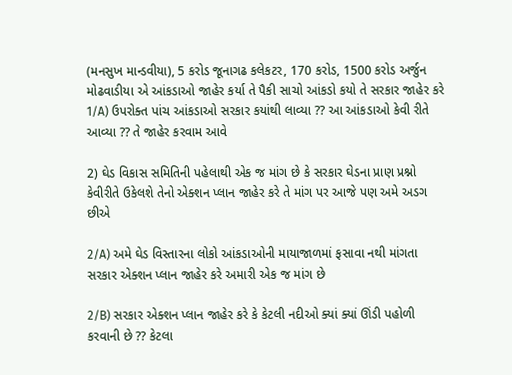(મનસુખ માન્ડવીયા), 5 કરોડ જૂનાગઢ કલેકટર, 170 કરોડ, 1500 કરોડ અર્જુન મોઢવાડીયા એ આંકડાઓ જાહેર કર્યા તે પૈકી સાચો આંકડો કયો તે સરકાર જાહેર કરે
1/A) ઉપરોક્ત પાંચ આંકડાઓ સરકાર કયાંથી લાવ્યા ?? આ આંકડાઓ કેવી રીતે આવ્યા ?? તે જાહેર કરવામ આવે

2) ઘેડ વિકાસ સમિતિની પહેલાથી એક જ માંગ છે કે સરકાર ઘેડના પ્રાણ પ્રશ્નો કેવીરીતે ઉકેલશે તેનો એક્શન પ્લાન જાહેર કરે તે માંગ પર આજે પણ અમે અડગ છીએ

2/A) અમે ઘેડ વિસ્તારના લોકો આંકડાઓની માયાજાળમાં ફસાવા નથી માંગતા સરકાર એક્શન પ્લાન જાહેર કરે અમારી એક જ માંગ છે

2/B) સરકાર એક્શન પ્લાન જાહેર કરે કે કેટલી નદીઓ ક્યાં ક્યાં ઊંડી પહોળી કરવાની છે ?? કેટલા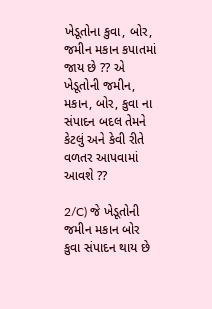ખેડૂતોના કુવા, બોર, જમીન મકાન કપાતમાં જાય છે ?? એ ખેડૂતોની જમીન, મકાન, બોર, કુવા ના સંપાદન બદલ તેમને કેટલું અને કેવી રીતે વળતર આપવામાં આવશે ??

2/C) જે ખેડૂતોની જમીન મકાન બોર કુવા સંપાદન થાય છે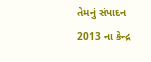તેમનું સંપાદન 2013 ના કેન્દ્ર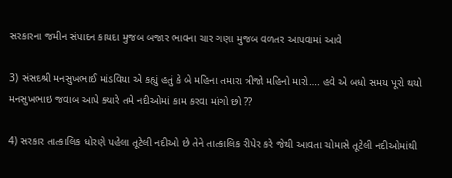સરકારના જમીન સંપાદન કાયદા મુજબ બજાર ભાવના ચાર ગણા મુજબ વળતર આપવામાં આવે

3) સંસદશ્રી મનસુખભાઈ માંડવિયા એ કહ્યું હતું કે બે મહિના તમારા ત્રીજો મહિનો મારો…. હવે એ બધો સમય પૂરો થયો મનસુખભાઇ જવાબ આપે ક્યારે તમે નદીઓમાં કામ કરવા માંગો છો ??

4) સરકાર તાત્કાલિક ધોરણે પહેલા તૂટેલી નદીઓ છે તેને તાત્કાલિક રીપેર કરે જેથી આવતા ચોમાસે તૂટેલી નદીઓમાંથી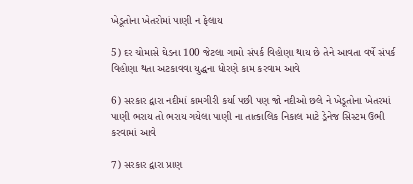ખેડૂતોના ખેતરોમાં પાણી ન ફેલાય

5) દર ચોમાસે ઘેડના 100 જેટલા ગામો સંપર્ક વિહોણા થાય છે તેને આવતા વર્ષે સંપર્ક વિહોણા થતા અટકાવવા યુદ્ધના ધોરણે કામ કરવામ આવે

6) સરકાર દ્વારા નદીમાં કામગીરી કર્યા પછી પણ જો નદીઓ છલે ને ખેડૂતોના ખેતરમાં પાણી ભરાય તો ભરાય ગયેલા પાણી ના તાત્કાલિક નિકાલ માટે ડ્રેનેજ સિસ્ટમ ઉભી કરવામાં આવે

7) સરકાર દ્વારા પ્રાણ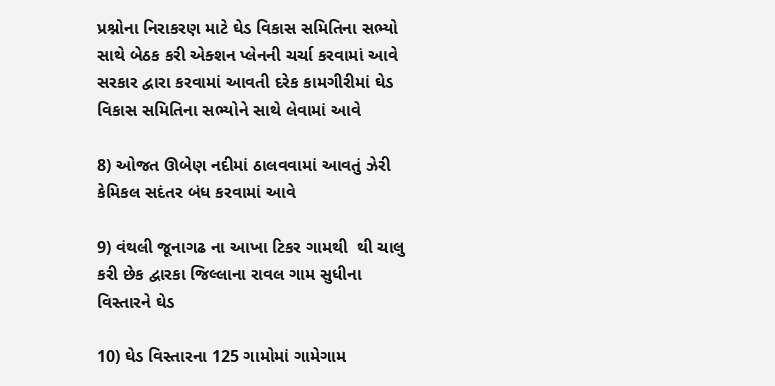પ્રશ્નોના નિરાકરણ માટે ઘેડ વિકાસ સમિતિના સભ્યો સાથે બેઠક કરી એક્શન પ્લેનની ચર્ચા કરવામાં આવે સરકાર દ્વારા કરવામાં આવતી દરેક કામગીરીમાં ઘેડ વિકાસ સમિતિના સભ્યોને સાથે લેવામાં આવે

8) ઓજત ઊબેણ નદીમાં ઠાલવવામાં આવતું ઝેરી કેમિકલ સદંતર બંધ કરવામાં આવે

9) વંથલી જૂનાગઢ ના આખા ટિકર ગામથી  થી ચાલુ કરી છેક દ્વારકા જિલ્લાના રાવલ ગામ સુધીના વિસ્તારને ઘેડ

10) ઘેડ વિસ્તારના 125 ગામોમાં ગામેગામ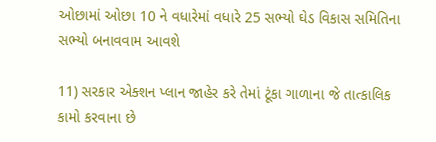ઓછામાં ઓછા 10 ને વધારેમાં વધારે 25 સભ્યો ઘેડ વિકાસ સમિતિના સભ્યો બનાવવામ આવશે

11) સરકાર એક્શન પ્લાન જાહેર કરે તેમાં ટૂંકા ગાળાના જે તાત્કાલિક કામો કરવાના છે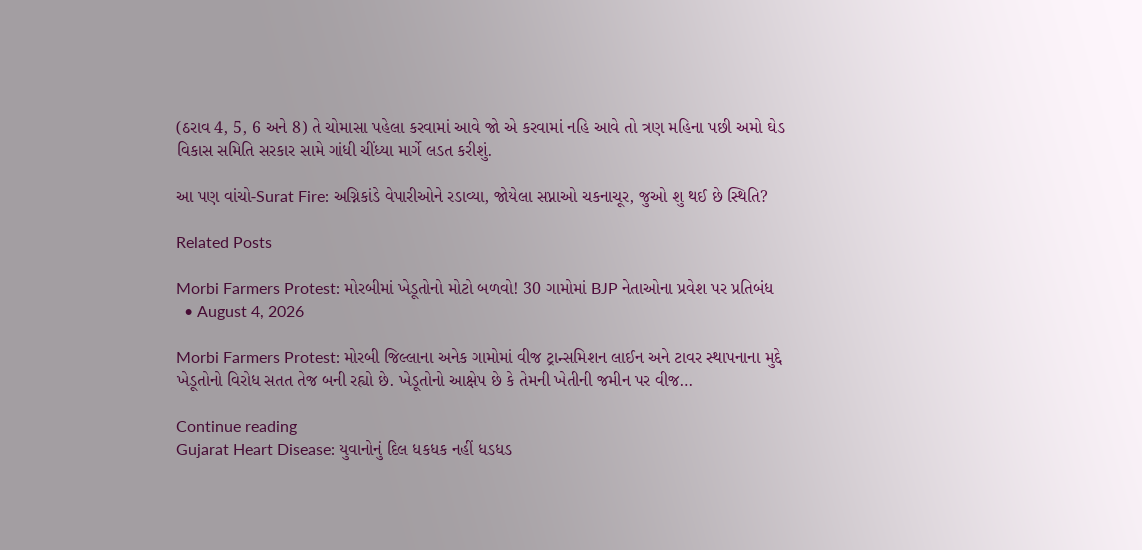(ઠરાવ 4, 5, 6 અને 8) તે ચોમાસા પહેલા કરવામાં આવે જો એ કરવામાં નહિ આવે તો ત્રણ મહિના પછી અમો ઘેડ વિકાસ સમિતિ સરકાર સામે ગાંધી ચીંધ્યા માર્ગે લડત કરીશું.

આ પણ વાંચો-Surat Fire: અગ્નિકાંડે વેપારીઓને રડાવ્યા, જોયેલા સપ્નાઓ ચકનાચૂર, જુઓ શુ થઈ છે સ્થિતિ?

Related Posts

Morbi Farmers Protest: મોરબીમાં ખેડૂતોનો મોટો બળવો! 30 ગામોમાં BJP નેતાઓના પ્રવેશ પર પ્રતિબંધ
  • August 4, 2026

Morbi Farmers Protest: મોરબી જિલ્લાના અનેક ગામોમાં વીજ ટ્રાન્સમિશન લાઈન અને ટાવર સ્થાપનાના મુદ્દે ખેડૂતોનો વિરોધ સતત તેજ બની રહ્યો છે. ખેડૂતોનો આક્ષેપ છે કે તેમની ખેતીની જમીન પર વીજ…

Continue reading
Gujarat Heart Disease: યુવાનોનું દિલ ધકધક નહીં ધડધડ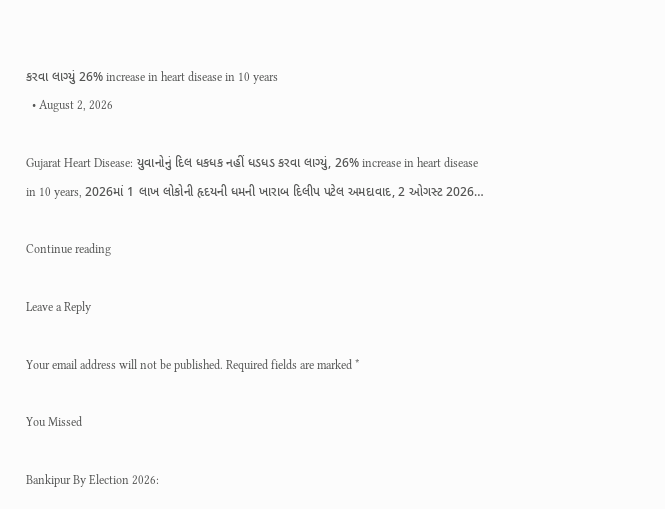કરવા લાગ્યું 26% increase in heart disease in 10 years
  • August 2, 2026

Gujarat Heart Disease: યુવાનોનું દિલ ધકધક નહીં ધડધડ કરવા લાગ્યું, 26% increase in heart disease in 10 years, 2026માં 1 લાખ લોકોની હૃદયની ધમની ખારાબ દિલીપ પટેલ અમદાવાદ, 2 ઓગસ્ટ 2026…

Continue reading

Leave a Reply

Your email address will not be published. Required fields are marked *

You Missed

Bankipur By Election 2026: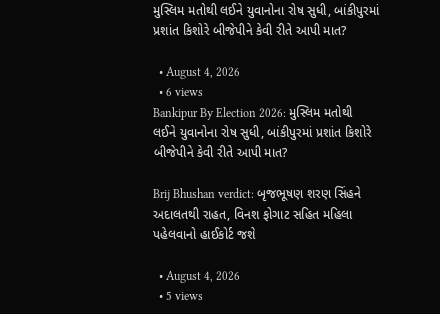મુસ્લિમ મતોથી લઈને યુવાનોના રોષ સુધી, બાંકીપુરમાં પ્રશાંત કિશોરે બીજેપીને કેવી રીતે આપી માત?

  • August 4, 2026
  • 6 views
Bankipur By Election 2026: મુસ્લિમ મતોથી લઈને યુવાનોના રોષ સુધી, બાંકીપુરમાં પ્રશાંત કિશોરે બીજેપીને કેવી રીતે આપી માત?

Brij Bhushan verdict: બૃજભૂષણ શરણ સિંહને અદાલતથી રાહત, વિનશ ફોગાટ સહિત મહિલા પહેલવાનો હાઈકોર્ટ જશે

  • August 4, 2026
  • 5 views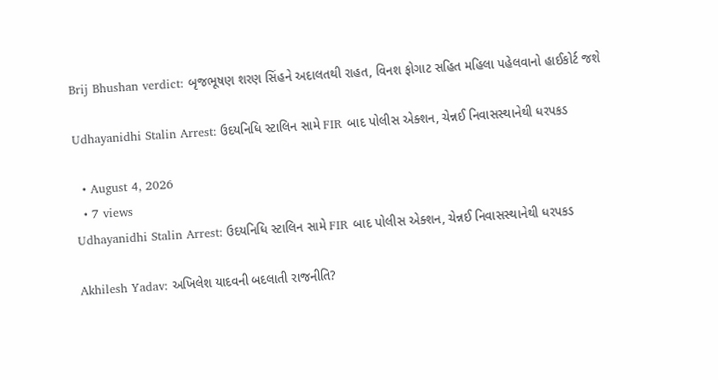Brij Bhushan verdict: બૃજભૂષણ શરણ સિંહને અદાલતથી રાહત, વિનશ ફોગાટ સહિત મહિલા પહેલવાનો હાઈકોર્ટ જશે

Udhayanidhi Stalin Arrest: ઉદયનિધિ સ્ટાલિન સામે FIR બાદ પોલીસ એક્શન, ચેન્નઈ નિવાસસ્થાનેથી ધરપકડ

  • August 4, 2026
  • 7 views
Udhayanidhi Stalin Arrest: ઉદયનિધિ સ્ટાલિન સામે FIR બાદ પોલીસ એક્શન, ચેન્નઈ નિવાસસ્થાનેથી ધરપકડ

Akhilesh Yadav: અખિલેશ યાદવની બદલાતી રાજનીતિ?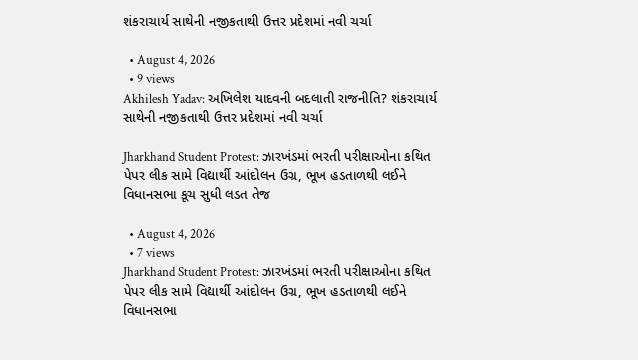શંકરાચાર્ય સાથેની નજીકતાથી ઉત્તર પ્રદેશમાં નવી ચર્ચા

  • August 4, 2026
  • 9 views
Akhilesh Yadav: અખિલેશ યાદવની બદલાતી રાજનીતિ? શંકરાચાર્ય સાથેની નજીકતાથી ઉત્તર પ્રદેશમાં નવી ચર્ચા

Jharkhand Student Protest: ઝારખંડમાં ભરતી પરીક્ષાઓના કથિત પેપર લીક સામે વિદ્યાર્થી આંદોલન ઉગ્ર, ભૂખ હડતાળથી લઈને વિધાનસભા કૂચ સુધી લડત તેજ

  • August 4, 2026
  • 7 views
Jharkhand Student Protest: ઝારખંડમાં ભરતી પરીક્ષાઓના કથિત પેપર લીક સામે વિદ્યાર્થી આંદોલન ઉગ્ર, ભૂખ હડતાળથી લઈને વિધાનસભા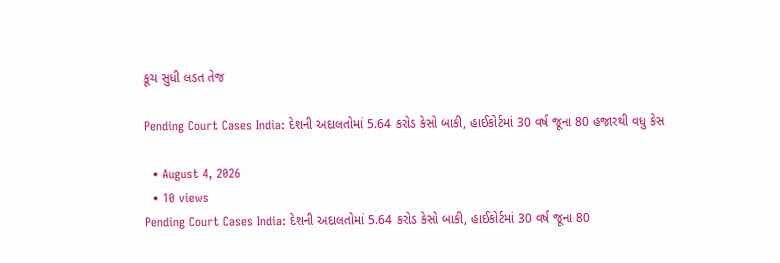કૂચ સુધી લડત તેજ

Pending Court Cases India: દેશની અદાલતોમાં 5.64 કરોડ કેસો બાકી, હાઈકોર્ટમાં 30 વર્ષ જૂના 80 હજારથી વધુ કેસ

  • August 4, 2026
  • 10 views
Pending Court Cases India: દેશની અદાલતોમાં 5.64 કરોડ કેસો બાકી, હાઈકોર્ટમાં 30 વર્ષ જૂના 80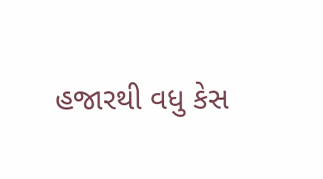હજારથી વધુ કેસ